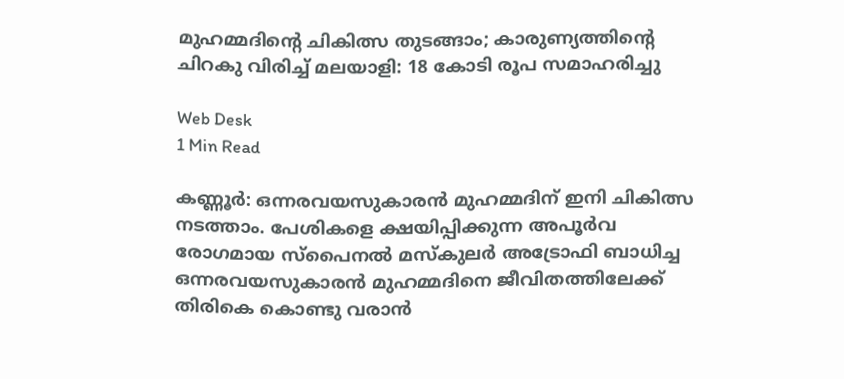മുഹമ്മദിന്റെ ചികിത്സ തുടങ്ങാം; കാരുണ്യത്തിന്റെ ചിറകു വിരിച്ച് മലയാളി: 18 കോടി രൂപ സമാഹരിച്ചു

Web Desk
1 Min Read

കണ്ണൂര്‍: ഒന്നരവയസുകാരന്‍ മുഹമ്മദിന് ഇനി ചികിത്സ നടത്താം. പേശികളെ ക്ഷയിപ്പിക്കുന്ന അപൂര്‍വ രോഗമായ സ്പൈനല്‍ മസ്‌കുലര്‍ അട്രോഫി ബാധിച്ച ഒന്നരവയസുകാരന്‍ മുഹമ്മദിനെ ജീവിതത്തിലേക്ക് തിരികെ കൊണ്ടു വരാന്‍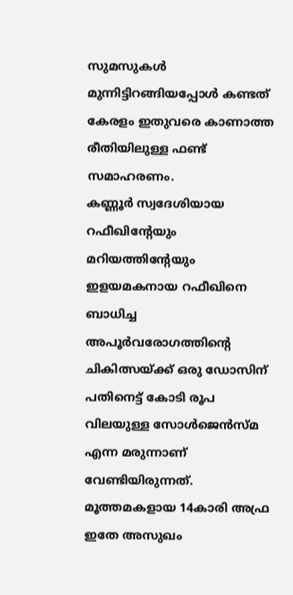സുമസുകള്‍ മുന്നിട്ടിറങ്ങിയപ്പോള്‍ കണ്ടത് കേരളം ഇതുവരെ കാണാത്ത രീതിയിലുള്ള ഫണ്ട് സമാഹരണം.
കണ്ണൂര്‍ സ്വദേശിയായ റഫീഖിന്റേയും മറിയത്തിന്റേയും ഇളയമകനായ റഫീഖിനെ ബാധിച്ച അപൂര്‍വരോഗത്തിന്റെ ചികിത്സയ്ക്ക് ഒരു ഡോസിന് പതിനെട്ട് കോടി രൂപ വിലയുള്ള സോള്‍ജെന്‍സ്മ എന്ന മരുന്നാണ് വേണ്ടിയിരുന്നത്. മൂത്തമകളായ 14കാരി അഫ്ര ഇതേ അസുഖം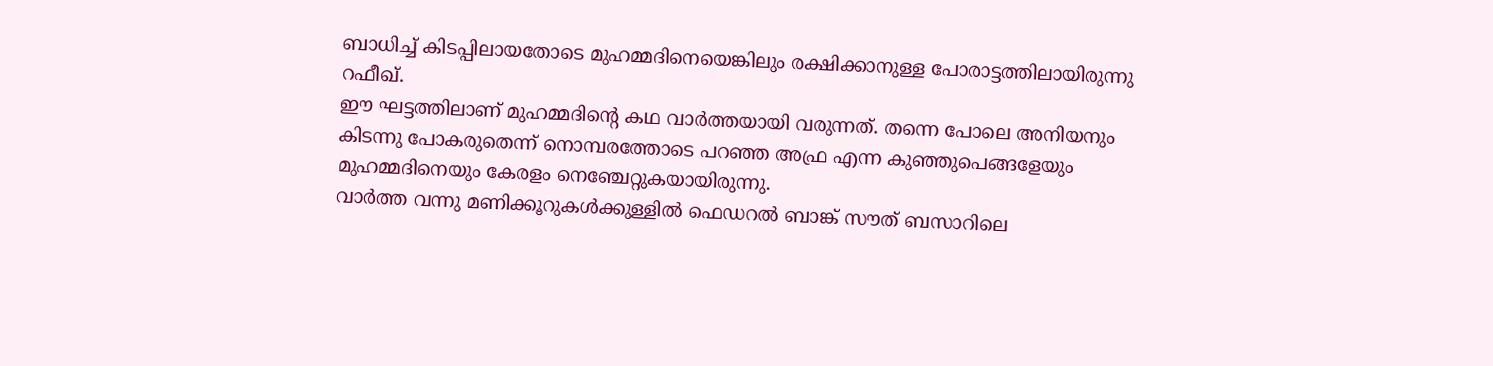ബാധിച്ച് കിടപ്പിലായതോടെ മുഹമ്മദിനെയെങ്കിലും രക്ഷിക്കാനുള്ള പോരാട്ടത്തിലായിരുന്നു റഫീഖ്.
ഈ ഘട്ടത്തിലാണ് മുഹമ്മദിന്റെ കഥ വാര്‍ത്തയായി വരുന്നത്. തന്നെ പോലെ അനിയനും കിടന്നു പോകരുതെന്ന് നൊമ്പരത്തോടെ പറഞ്ഞ അഫ്ര എന്ന കുഞ്ഞുപെങ്ങളേയും മുഹമ്മദിനെയും കേരളം നെഞ്ചേറ്റുകയായിരുന്നു.
വാര്‍ത്ത വന്നു മണിക്കൂറുകള്‍ക്കുള്ളില്‍ ഫെഡറല്‍ ബാങ്ക് സൗത് ബസാറിലെ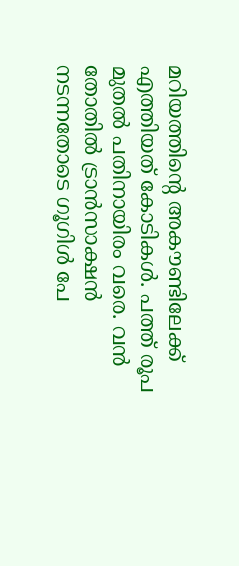മറിയത്തിന്റെ അകൗണ്ടിലേക്ക് എത്തിയത് കോടികള്‍. പത്ത് രൂപ മുതല്‍ പതിനായിരം വരെ. വന്‍ തോതില്‍ ട്രാന്‍സാക്ഷന്‍ നടന്നതോടെ ഗൂഗിള്‍ പേ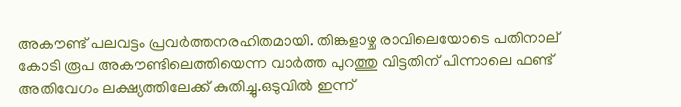അകൗണ്ട് പലവട്ടം പ്രവര്‍ത്തനരഹിതമായി. തിങ്കളാഴ്ച രാവിലെയോടെ പതിനാല് കോടി രൂപ അകൗണ്ടിലെത്തിയെന്ന വാര്‍ത്ത പുറത്തു വിട്ടതിന് പിന്നാലെ ഫണ്ട് അതിവേഗം ലക്ഷ്യത്തിലേക്ക് കുതിച്ചു.ഒടുവില്‍ ഇന്ന്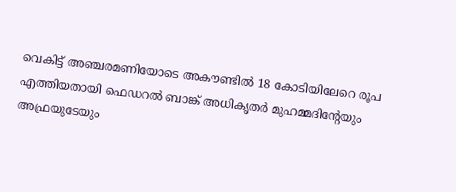വെകിട്ട് അഞ്ചരമണിയോടെ അകൗണ്ടില്‍ 18 കോടിയിലേറെ രൂപ എത്തിയതായി ഫെഡറല്‍ ബാങ്ക് അധികൃതര്‍ മുഹമ്മദിന്റേയും അഫ്രയുടേയും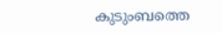കുടുംബത്തെ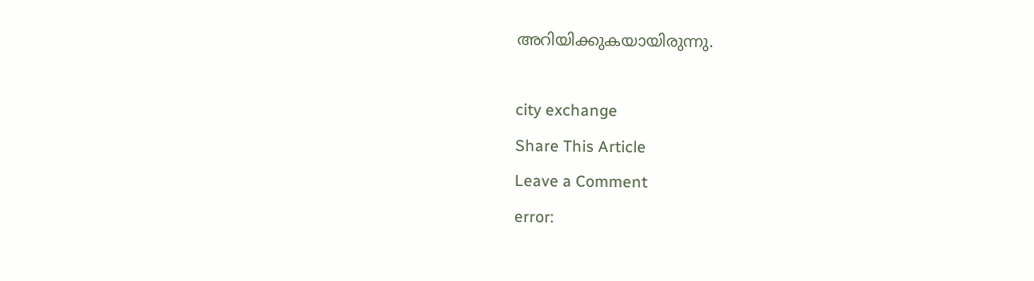അറിയിക്കുകയായിരുന്നു.

city exchange
Share This Article
Leave a Comment
error: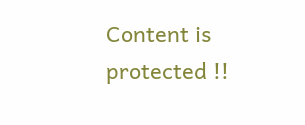Content is protected !!